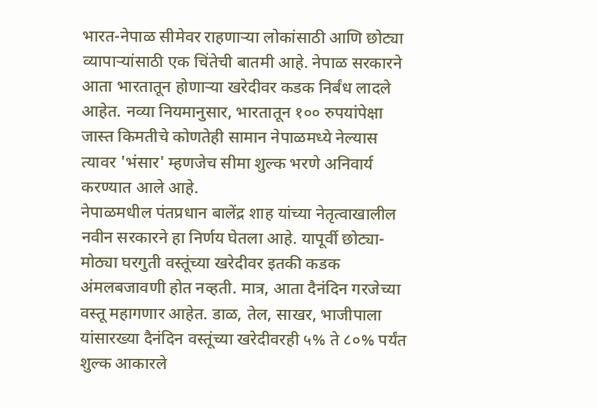भारत-नेपाळ सीमेवर राहणाऱ्या लोकांसाठी आणि छोट्या व्यापाऱ्यांसाठी एक चिंतेची बातमी आहे. नेपाळ सरकारने आता भारतातून होणाऱ्या खरेदीवर कडक निर्बंध लादले आहेत. नव्या नियमानुसार, भारतातून १०० रुपयांपेक्षा जास्त किमतीचे कोणतेही सामान नेपाळमध्ये नेल्यास त्यावर 'भंसार' म्हणजेच सीमा शुल्क भरणे अनिवार्य करण्यात आले आहे.
नेपाळमधील पंतप्रधान बालेंद्र शाह यांच्या नेतृत्वाखालील नवीन सरकारने हा निर्णय घेतला आहे. यापूर्वी छोट्या-मोठ्या घरगुती वस्तूंच्या खरेदीवर इतकी कडक अंमलबजावणी होत नव्हती. मात्र, आता दैनंदिन गरजेच्या वस्तू महागणार आहेत. डाळ, तेल, साखर, भाजीपाला यांसारख्या दैनंदिन वस्तूंच्या खरेदीवरही ५% ते ८०% पर्यंत शुल्क आकारले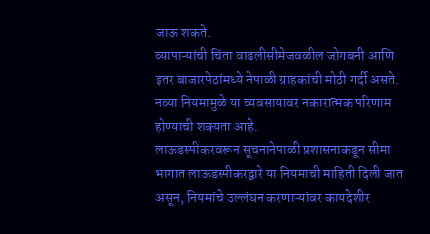जाऊ शकते.
व्यापाऱ्यांची चिंता वाढलीसीमेजवळील जोगबनी आणि इतर बाजारपेठांमध्ये नेपाळी ग्राहकांची मोठी गर्दी असते. नव्या नियमामुळे या व्यवसायावर नकारात्मक परिणाम होण्याची शक्यता आहे.
लाऊडस्पीकरवरून सूचनानेपाळी प्रशासनाकडून सीमा भागात लाऊडस्पीकरद्वारे या नियमाची माहिती दिली जात असून, नियमांचे उल्लंघन करणाऱ्यांवर कायदेशीर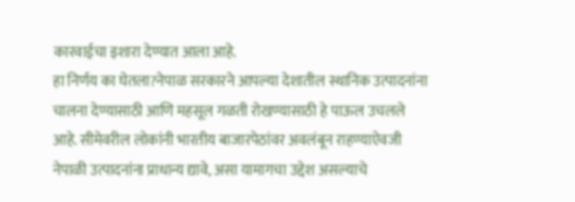कारवाईचा इशारा देण्यात आला आहे.
हा निर्णय का घेतला?नेपाळ सरकारने आपल्या देशातील स्थानिक उत्पादनांना चालना देण्यासाठी आणि महसूल गळती रोखण्यासाठी हे पाऊल उचलले आहे. सीमेवरील लोकांनी भारतीय बाजारपेठांवर अवलंबून राहण्याऐवजी नेपाळी उत्पादनांना प्राधान्य द्यावे, असा यामागचा उद्देश असल्याचे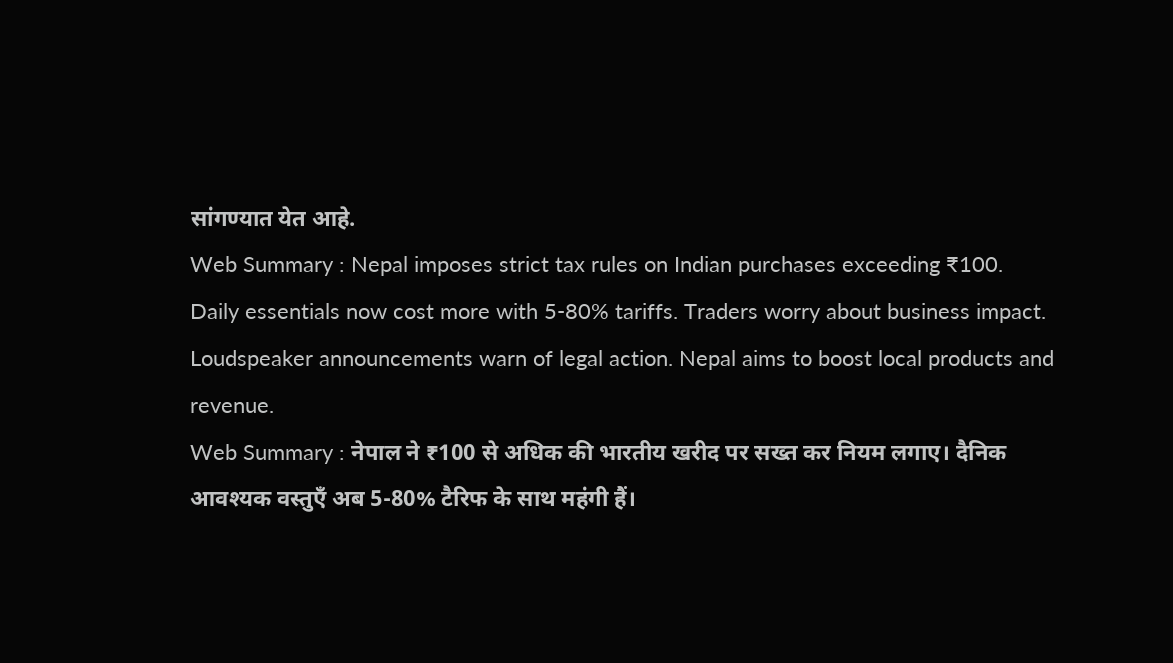सांगण्यात येत आहे.
Web Summary : Nepal imposes strict tax rules on Indian purchases exceeding ₹100. Daily essentials now cost more with 5-80% tariffs. Traders worry about business impact. Loudspeaker announcements warn of legal action. Nepal aims to boost local products and revenue.
Web Summary : नेपाल ने ₹100 से अधिक की भारतीय खरीद पर सख्त कर नियम लगाए। दैनिक आवश्यक वस्तुएँ अब 5-80% टैरिफ के साथ महंगी हैं।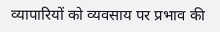व्यापारियों को व्यवसाय पर प्रभाव की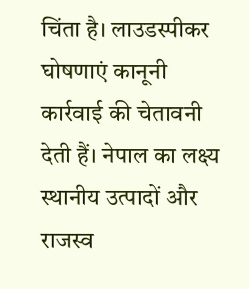चिंता है। लाउडस्पीकर घोषणाएं कानूनी कार्रवाई की चेतावनी देती हैं। नेपाल का लक्ष्य स्थानीय उत्पादों और राजस्व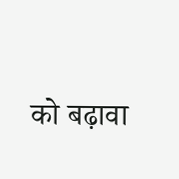को बढ़ावा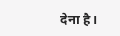देना है।